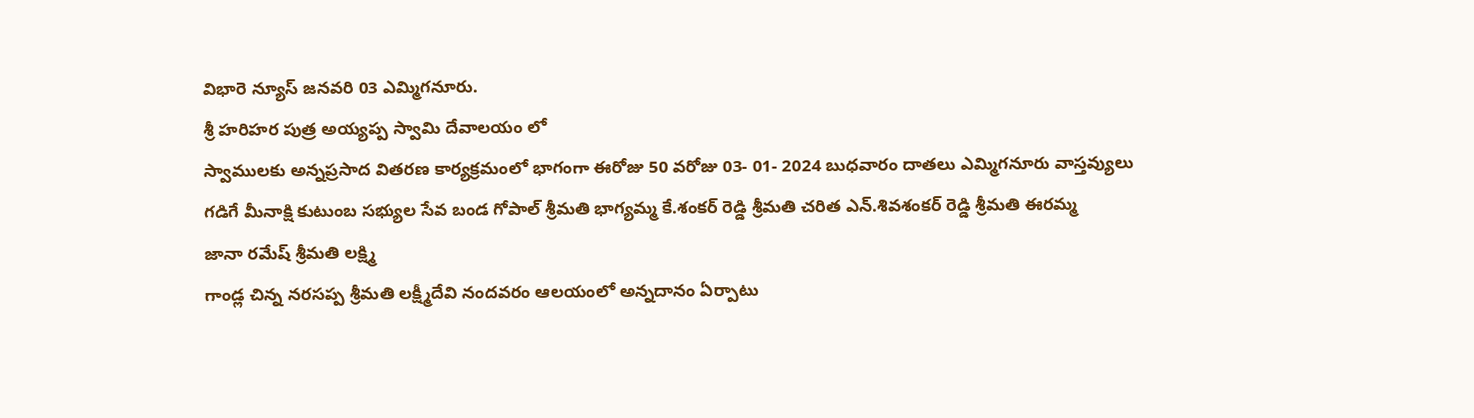విభారె న్యూస్ జనవరి 03 ఎమ్మిగనూరు.
శ్రీ హరిహర పుత్ర అయ్యప్ప స్వామి దేవాలయం లో
స్వాములకు అన్నప్రసాద వితరణ కార్యక్రమంలో భాగంగా ఈరోజు 50 వరోజు 03- 01- 2024 బుధవారం దాతలు ఎమ్మిగనూరు వాస్తవ్యులు
గడిగే మీనాక్షి కుటుంబ సభ్యుల సేవ బండ గోపాల్ శ్రీమతి భాగ్యమ్మ కే.శంకర్ రెడ్డి శ్రీమతి చరిత ఎన్.శివశంకర్ రెడ్డి శ్రీమతి ఈరమ్మ
జానా రమేష్ శ్రీమతి లక్ష్మి
గాండ్ల చిన్న నరసప్ప శ్రీమతి లక్ష్మీదేవి నందవరం ఆలయంలో అన్నదానం ఏర్పాటు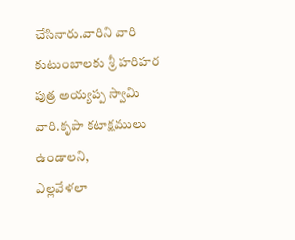చేసినారు.వారిని వారి కుటుంబాలకు శ్రీ హరిహర పుత్ర అయ్యప్ప స్వామి వారి.కృపా కటాక్షములు ఉండాలని,
ఎల్లవేళలా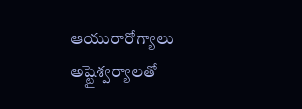ఆయురారోగ్యాలు అష్టైశ్వర్యాలతో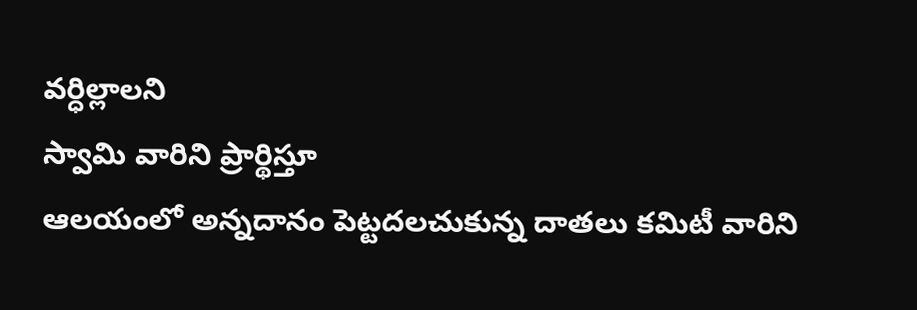వర్ధిల్లాలని
స్వామి వారిని ప్రార్థిస్తూ
ఆలయంలో అన్నదానం పెట్టదలచుకున్న దాతలు కమిటీ వారిని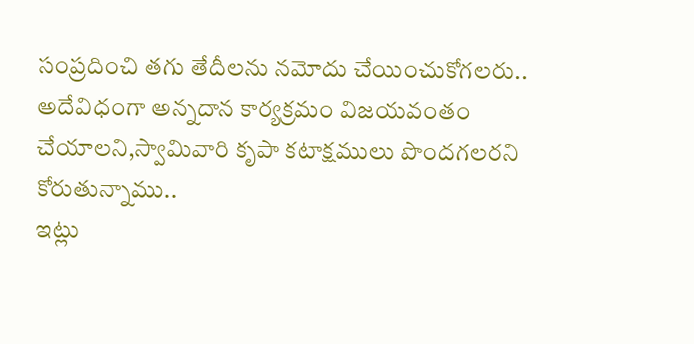సంప్రదించి తగు తేదీలను నమోదు చేయించుకోగలరు..
అదేవిధంగా అన్నదాన కార్యక్రమం విజయవంతం చేయాలని,స్వామివారి కృపా కటాక్షములు పొందగలరని కోరుతున్నాము..
ఇట్లు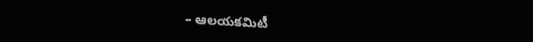– ఆలయకమిటీ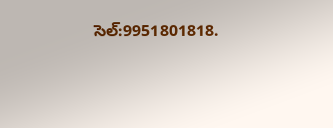సెల్:9951801818.